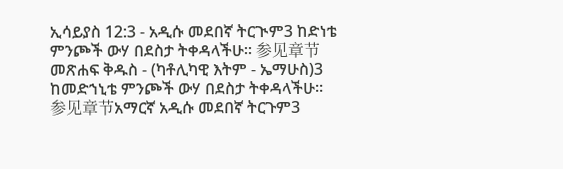ኢሳይያስ 12:3 - አዲሱ መደበኛ ትርጒም3 ከድነቴ ምንጮች ውሃ በደስታ ትቀዳላችሁ። 参见章节መጽሐፍ ቅዱስ - (ካቶሊካዊ እትም - ኤማሁስ)3 ከመድኀኒቴ ምንጮች ውሃ በደስታ ትቀዳላችሁ። 参见章节አማርኛ አዲሱ መደበኛ ትርጉም3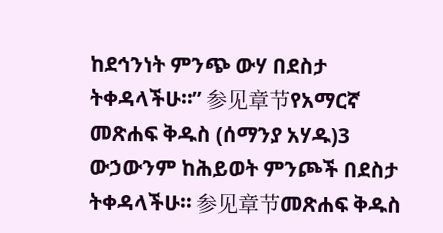ከደኅንነት ምንጭ ውሃ በደስታ ትቀዳላችሁ።” 参见章节የአማርኛ መጽሐፍ ቅዱስ (ሰማንያ አሃዱ)3 ውኃውንም ከሕይወት ምንጮች በደስታ ትቀዳላችሁ። 参见章节መጽሐፍ ቅዱስ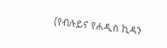(የብሉይና የሐዲስ ኪዳን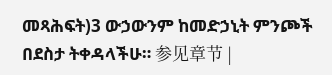መጻሕፍት)3 ውኃውንም ከመድኃኒት ምንጮች በደስታ ትቀዳላችሁ። 参见章节 |